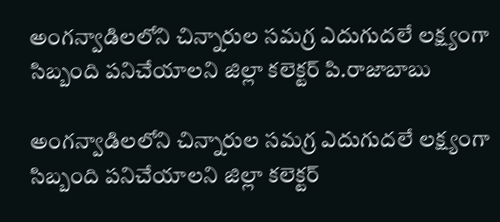అంగన్వాడిలలోని చిన్నారుల సమగ్ర ఎదుగుదలే లక్ష్యంగా సిబ్బంది పనిచేయాలని జిల్లా కలెక్టర్ పి.రాజాబాబు

అంగన్వాడిలలోని చిన్నారుల సమగ్ర ఎదుగుదలే లక్ష్యంగా సిబ్బంది పనిచేయాలని జిల్లా కలెక్టర్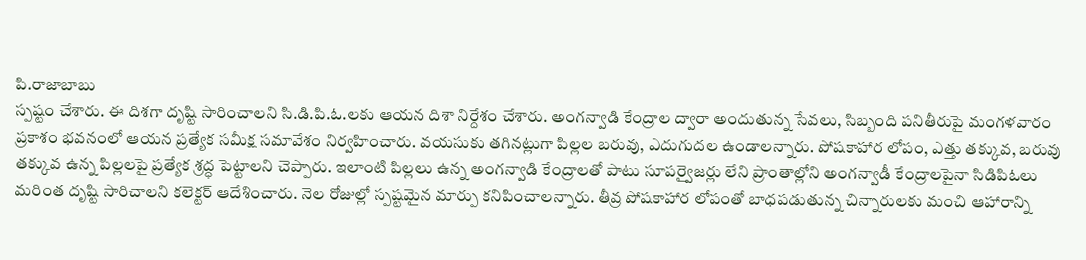పి.రాజాబాబు
స్పష్టం చేశారు. ఈ దిశగా దృష్టి సారించాలని సి.డి.పి.ఓ.లకు ఆయన దిశా నిర్దేశం చేశారు. అంగన్వాడి కేంద్రాల ద్వారా అందుతున్న సేవలు, సిబ్బంది పనితీరుపై మంగళవారం ప్రకాశం భవనంలో ఆయన ప్రత్యేక సమీక్ష సమావేశం నిర్వహించారు. వయసుకు తగినట్లుగా పిల్లల బరువు, ఎదుగుదల ఉండాలన్నారు. పోషకాహార లోపం, ఎత్తు తక్కువ, బరువు తక్కువ ఉన్న పిల్లలపై ప్రత్యేక శ్రద్ధ పెట్టాలని చెప్పారు. ఇలాంటి పిల్లలు ఉన్న అంగన్వాడి కేంద్రాలతో పాటు సూపర్వైజర్లు లేని ప్రాంతాల్లోని అంగన్వాడీ కేంద్రాలపైనా సిడిపిఓలు మరింత దృష్టి సారిచాలని కలెక్టర్ ఆదేశించారు. నెల రోజుల్లో స్పష్టమైన మార్పు కనిపించాలన్నారు. తీవ్ర పోషకాహార లోపంతో బాధపడుతున్న చిన్నారులకు మంచి ఆహారాన్ని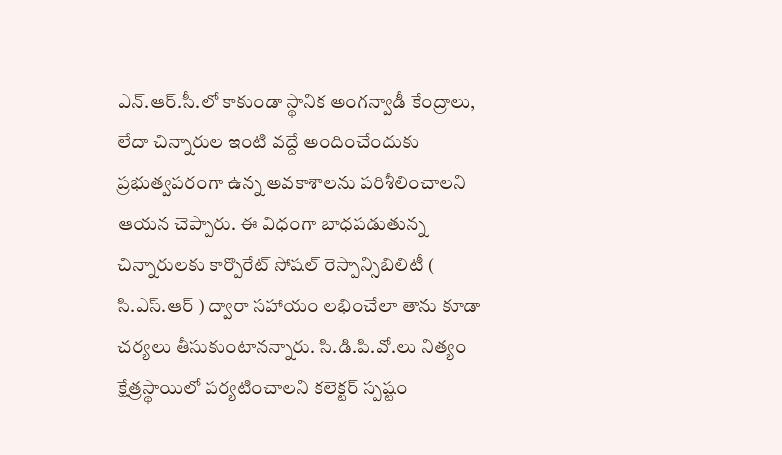ఎన్.ఆర్.సీ.లో కాకుండా స్థానిక అంగన్వాడీ కేంద్రాలు, లేదా చిన్నారుల ఇంటి వద్దే అందించేందుకు ప్రభుత్వపరంగా ఉన్న అవకాశాలను పరిశీలించాలని ఆయన చెప్పారు. ఈ విధంగా బాధపడుతున్న చిన్నారులకు కార్పొరేట్ సోషల్ రెస్పాన్సిబిలిటీ ( సి.ఎస్.ఆర్ ) ద్వారా సహాయం లభించేలా తాను కూడా చర్యలు తీసుకుంటానన్నారు. సి.డి.పి.వో.లు నిత్యం క్షేత్రస్థాయిలో పర్యటించాలని కలెక్టర్ స్పష్టం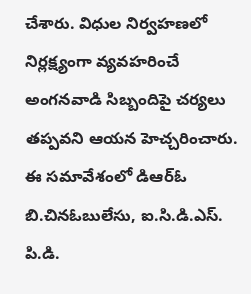చేశారు. విధుల నిర్వహణలో నిర్లక్ష్యంగా వ్యవహరించే అంగనవాడి సిబ్బందిపై చర్యలు తప్పవని ఆయన హెచ్చరించారు. ఈ సమావేశంలో డిఆర్ఓ బి.చినఓబులేసు, ఐ.సి.డి.ఎస్. పి.డి.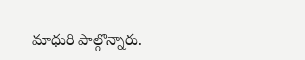మాధురి పాల్గొన్నారు.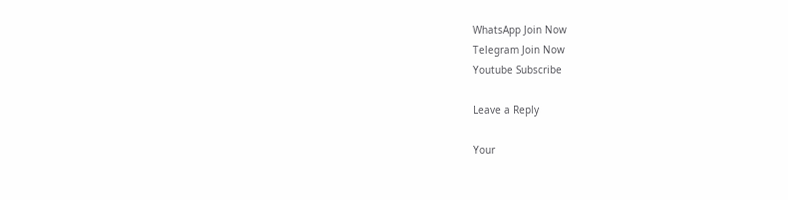WhatsApp Join Now
Telegram Join Now
Youtube Subscribe

Leave a Reply

Your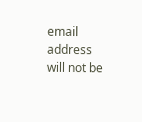email address will not be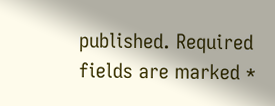published. Required fields are marked *